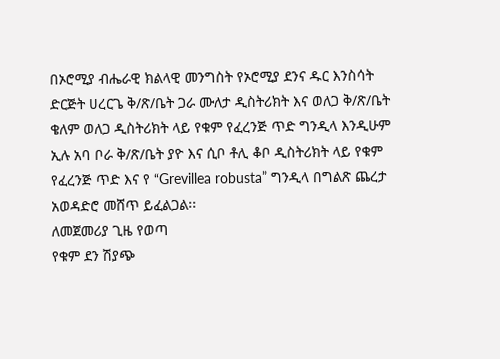በኦሮሚያ ብሔራዊ ክልላዊ መንግስት የኦሮሚያ ደንና ዱር እንስሳት ድርጅት ሀረርጌ ቅ/ጽ/ቤት ጋራ ሙለታ ዲስትሪክት እና ወለጋ ቅ/ጽ/ቤት ቄለም ወለጋ ዲስትሪክት ላይ የቁም የፈረንጅ ጥድ ግንዲላ እንዲሁም ኢሉ አባ ቦራ ቅ/ጽ/ቤት ያዮ እና ሲቦ ቶሊ ቆቦ ዲስትሪክት ላይ የቁም የፈረንጅ ጥድ እና የ “Grevillea robusta” ግንዲላ በግልጽ ጨረታ አወዳድሮ መሸጥ ይፈልጋል፡፡
ለመጀመሪያ ጊዜ የወጣ
የቁም ደን ሽያጭ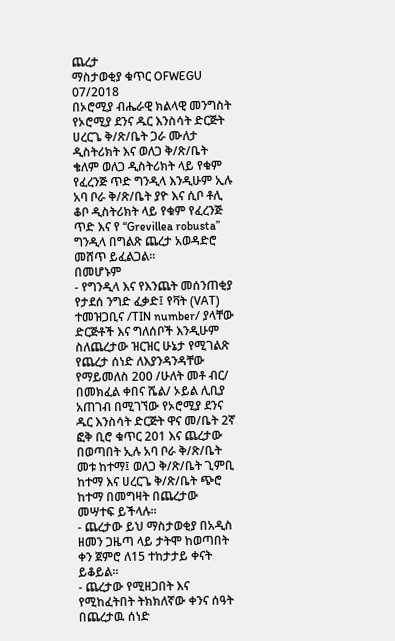ጨረታ
ማስታወቂያ ቁጥር OFWEGU 07/2018
በኦሮሚያ ብሔራዊ ክልላዊ መንግስት የኦሮሚያ ደንና ዱር እንስሳት ድርጅት ሀረርጌ ቅ/ጽ/ቤት ጋራ ሙለታ ዲስትሪክት እና ወለጋ ቅ/ጽ/ቤት ቄለም ወለጋ ዲስትሪክት ላይ የቁም የፈረንጅ ጥድ ግንዲላ እንዲሁም ኢሉ አባ ቦራ ቅ/ጽ/ቤት ያዮ እና ሲቦ ቶሊ ቆቦ ዲስትሪክት ላይ የቁም የፈረንጅ ጥድ እና የ “Grevillea robusta” ግንዲላ በግልጽ ጨረታ አወዳድሮ መሸጥ ይፈልጋል፡፡
በመሆኑም
- የግንዲላ እና የእንጨት መሰንጠቂያ የታደሰ ንግድ ፈቃድ፤ የቫት (VAT) ተመዝጋቢና /TIN number/ ያላቸው ድርጅቶች እና ግለሰቦች እንዲሁም ስለጨረታው ዝርዝር ሁኔታ የሚገልጽ የጨረታ ሰነድ ለእያንዳንዳቸው የማይመለስ 200 /ሁለት መቶ ብር/ በመክፈል ቀበና ሼል/ ኦይል ሊቢያ አጠገብ በሚገኘው የኦሮሚያ ደንና ዱር እንስሳት ድርጅት ዋና መ/ቤት 2ኛ ፎቅ ቢሮ ቁጥር 201 እና ጨረታው በወጣበት ኢሉ አባ ቦራ ቅ/ጽ/ቤት መቱ ከተማ፤ ወለጋ ቅ/ጽ/ቤት ጊምቢ ከተማ እና ሀረርጌ ቅ/ጽ/ቤት ጭሮ ከተማ በመግዛት በጨረታው መሣተፍ ይችላሉ፡፡
- ጨረታው ይህ ማስታወቂያ በአዲስ ዘመን ጋዜጣ ላይ ታትሞ ከወጣበት ቀን ጀምሮ ለ15 ተከታታይ ቀናት ይቆይል፡፡
- ጨረታው የሚዘጋበት እና የሚከፈትበት ትክክለኛው ቀንና ሰዓት በጨረታዉ ሰነድ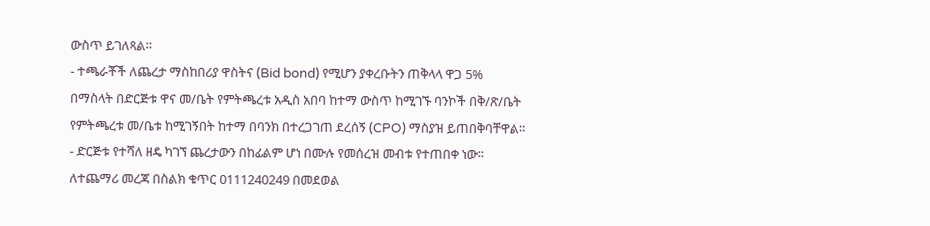ውስጥ ይገለጻል።
- ተጫራቾች ለጨረታ ማስከበሪያ ዋስትና (Bid bond) የሚሆን ያቀረቡትን ጠቅላላ ዋጋ 5% በማስላት በድርጅቱ ዋና መ/ቤት የምትጫረቱ አዲስ አበባ ከተማ ውስጥ ከሚገኙ ባንኮች በቅ/ጽ/ቤት የምትጫረቱ መ/ቤቱ ከሚገኝበት ከተማ በባንክ በተረጋገጠ ደረሰኝ (CPO) ማስያዝ ይጠበቅባቸዋል።
- ድርጅቱ የተሻለ ዘዴ ካገኘ ጨረታውን በከፊልም ሆነ በሙሉ የመሰረዝ መብቱ የተጠበቀ ነው፡፡
ለተጨማሪ መረጃ በስልክ ቁጥር 0111240249 በመደወል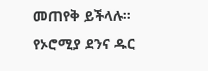መጠየቅ ይችላሉ፡፡
የኦሮሚያ ደንና ዱር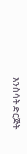እንስሳት ድርጅት